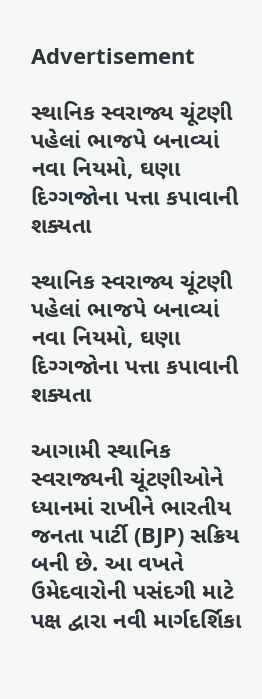Advertisement

સ્થાનિક સ્વરાજ્ય ચૂંટણી પહેલાં ભાજપે બનાવ્યાં નવા નિયમો, ઘણા દિગ્ગજોના પત્તા કપાવાની શક્યતા

સ્થાનિક સ્વરાજ્ય ચૂંટણી પહેલાં ભાજપે બનાવ્યાં નવા નિયમો, ઘણા દિગ્ગજોના પત્તા કપાવાની શક્યતા

આગામી સ્થાનિક સ્વરાજ્યની ચૂંટણીઓને ધ્યાનમાં રાખીને ભારતીય જનતા પાર્ટી (BJP) સક્રિય બની છે. આ વખતે ઉમેદવારોની પસંદગી માટે પક્ષ દ્વારા નવી માર્ગદર્શિકા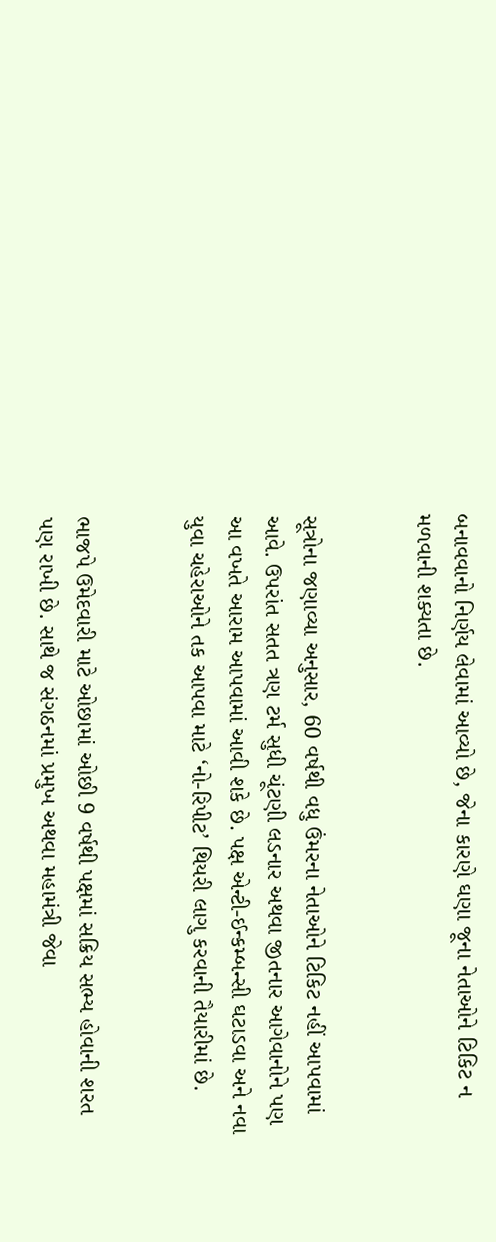બનાવવાનો નિર્ણય લેવામાં આવ્યો છે, જેના કારણે ઘણા જૂના નેતાઓને ટિકિટ ન મળવાની શક્યતા છે.


સૂત્રોના જણાવ્યા અનુસાર, 60 વર્ષથી વધુ ઉંમરના નેતાઓને ટિકિટ નહીં આપવામાં આવે. ઉપરાંત સતત ત્રણ ટર્મ સુધી ચૂંટણી લડનાર અથવા જીતનાર આગેવાનોને પણ આ વખતે આરામ આપવામાં આવી શકે છે. પક્ષ એન્ટી-ઈન્કમ્બન્સી ઘટાડવા અને નવા યુવા ચહેરાઓને તક આપવા માટે ‘નો-રિપીટ’ થિયરી લાગુ કરવાની તૈયારીમાં છે.


ભાજપે ઉમેદવારી માટે ઓછામાં ઓછી 9 વર્ષથી પક્ષમાં સક્રિય સભ્ય હોવાની શરત પણ રાખી છે. સાથે જ સંગઠનમાં પ્રમુખ અથવા મહામંત્રી જેવા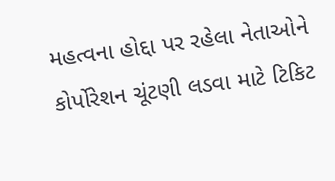મહત્વના હોદ્દા પર રહેલા નેતાઓને કોર્પોરેશન ચૂંટણી લડવા માટે ટિકિટ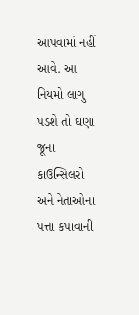આપવામાં નહીં આવે. આ નિયમો લાગુ પડશે તો ઘણા જૂના કાઉન્સિલરો અને નેતાઓના પત્તા કપાવાની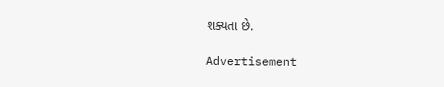શક્યતા છે.

Advertisement